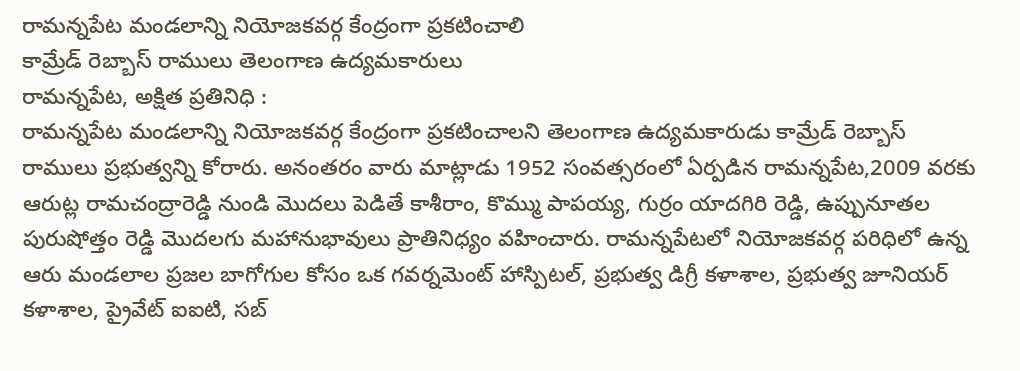రామన్నపేట మండలాన్ని నియోజకవర్గ కేంద్రంగా ప్రకటించాలి
కామ్రేడ్ రెబ్బాస్ రాములు తెలంగాణ ఉద్యమకారులు
రామన్నపేట, అక్షిత ప్రతినిధి :
రామన్నపేట మండలాన్ని నియోజకవర్గ కేంద్రంగా ప్రకటించాలని తెలంగాణ ఉద్యమకారుడు కామ్రేడ్ రెబ్బాస్ రాములు ప్రభుత్వన్ని కోరారు. అనంతరం వారు మాట్లాడు 1952 సంవత్సరంలో ఏర్పడిన రామన్నపేట,2009 వరకు ఆరుట్ల రామచంద్రారెడ్డి నుండి మొదలు పెడితే కాశీరాం, కొమ్ము పాపయ్య, గుర్రం యాదగిరి రెడ్డి, ఉప్పునూతల పురుషోత్తం రెడ్డి మొదలగు మహానుభావులు ప్రాతినిధ్యం వహించారు. రామన్నపేటలో నియోజకవర్గ పరిధిలో ఉన్న ఆరు మండలాల ప్రజల బాగోగుల కోసం ఒక గవర్నమెంట్ హాస్పిటల్, ప్రభుత్వ డిగ్రీ కళాశాల, ప్రభుత్వ జూనియర్ కళాశాల, ప్రైవేట్ ఐఐటి, సబ్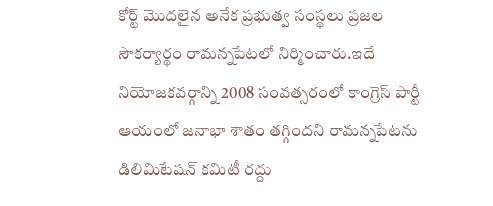కోర్ట్ మొదలైన అనేక ప్రభుత్వ సంస్థలు ప్రజల సౌకర్యార్థం రామన్నపేటలో నిర్మించారు.ఇదే నియోజకవర్గాన్ని 2008 సంవత్సరంలో కాంగ్రెస్ పార్టీ ఆయంలో జనాభా శాతం తగ్గిందని రామన్నపేటను డిలిమిటేషన్ కమిటీ రద్దు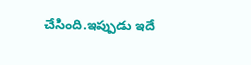చేసింది.ఇప్పుడు ఇదే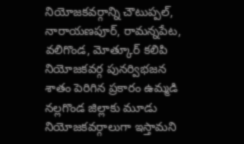నియోజకవర్గాన్ని చౌటుప్పల్, నారాయణపూర్, రామన్నపేట, వలిగొండ, మోత్కూర్ కలిపి నియోజకవర్గ పునర్విభజన శాతం పెరిగిన ప్రకారం ఉమ్మడి నల్లగొండ జిల్లాకు మూడు నియోజకవర్గాలుగా ఇస్తామని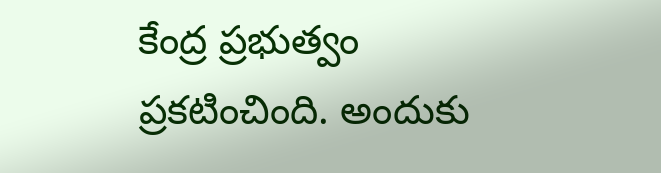కేంద్ర ప్రభుత్వం ప్రకటించింది. అందుకు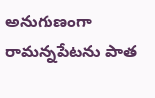అనుగుణంగా రామన్నపేటను పాత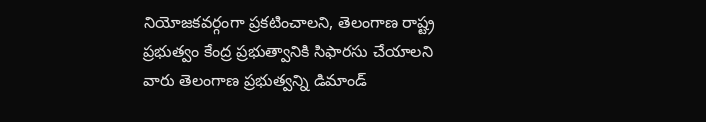నియోజకవర్గంగా ప్రకటించాలని, తెలంగాణ రాష్ట్ర ప్రభుత్వం కేంద్ర ప్రభుత్వానికి సిఫారసు చేయాలని వారు తెలంగాణ ప్రభుత్వన్ని డిమాండ్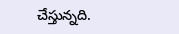చేస్తున్నది.